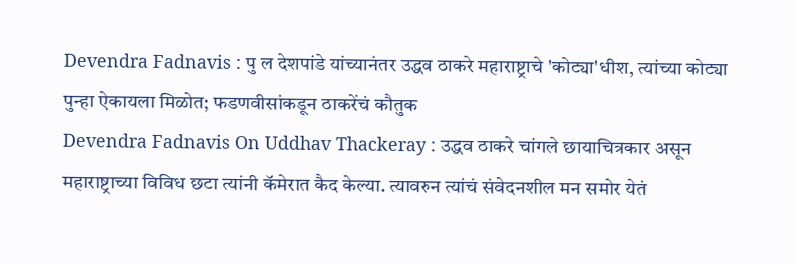Devendra Fadnavis : पु ल देशपांडे यांच्यानंतर उद्धव ठाकरे महाराष्ट्राचे 'कोट्या'धीश, त्यांच्या कोट्या पुन्हा ऐकायला मिळोत; फडणवीसांकडून ठाकरेंचं कौतुक
Devendra Fadnavis On Uddhav Thackeray : उद्धव ठाकरे चांगले छायाचित्रकार असून महाराष्ट्राच्या विविध छटा त्यांनी कॅमेरात कैद केल्या. त्यावरुन त्यांचं संवेदनशील मन समोर येतं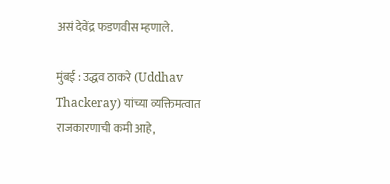असं देवेंद्र फडणवीस म्हणाले.

मुंबई : उद्धव ठाकरे (Uddhav Thackeray) यांच्या व्यक्तिमत्वात राजकारणाची कमी आहे,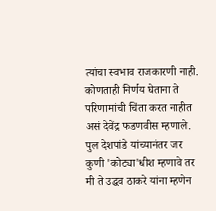त्यांचा स्वभाव राजकारणी नाही. कोणताही निर्णय घेताना ते परिणामांची चिंता करत नाहीत असं देवेंद्र फडणवीस म्हणाले. पुल देशपांडे यांच्यानंतर जर कुणी 'कोट्या'धीश म्हणावे तर मी ते उद्धव ठाकरे यांना म्हणेन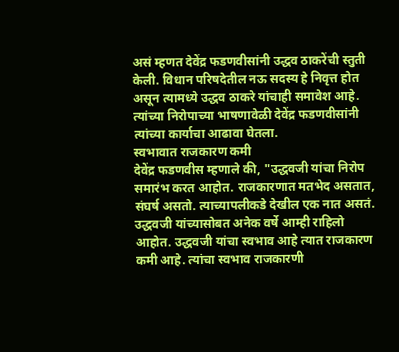असं म्हणत देवेंद्र फडणवीसांनी उद्धव ठाकरेंची स्तुती केली. विधान परिषदेतील नऊ सदस्य हे निवृत्त होत असून त्यामध्ये उद्धव ठाकरे यांचाही समावेश आहे. त्यांच्या निरोपाच्या भाषणावेळी देवेंद्र फडणवीसांनी त्यांच्या कार्याचा आढावा घेतला.
स्वभावात राजकारण कमी
देवेंद्र फडणवीस म्हणाले की, "उद्धवजी यांचा निरोप समारंभ करत आहोत. राजकारणात मतभेद असतात, संघर्ष असतो. त्याच्यापलीकडे देखील एक नात असतं. उद्धवजी यांच्यासोबत अनेक वर्षे आम्ही राहिलो आहोत. उद्धवजी यांचा स्वभाव आहे त्यात राजकारण कमी आहे. त्यांचा स्वभाव राजकारणी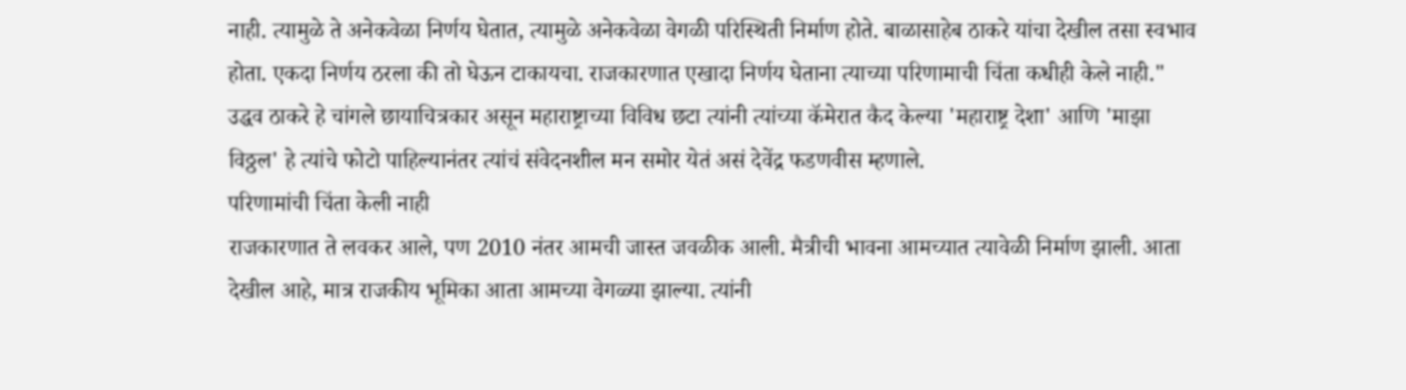नाही. त्यामुळे ते अनेकवेळा निर्णय घेतात, त्यामुळे अनेकवेळा वेगळी परिस्थिती निर्माण होते. बाळासाहेब ठाकरे यांचा देखील तसा स्वभाव होता. एकदा निर्णय ठरला की तो घेऊन टाकायचा. राजकारणात एखादा निर्णय घेताना त्याच्या परिणामाची चिंता कधीही केले नाही."
उद्धव ठाकरे हे चांगले छायाचित्रकार असून महाराष्ट्राच्या विविध छटा त्यांनी त्यांच्या कॅमेरात कैद केल्या 'महाराष्ट्र देशा' आणि 'माझा विठ्ठल' हे त्यांचे फोटो पाहिल्यानंतर त्यांचं संवेदनशील मन समोर येतं असं देवेंद्र फडणवीस म्हणाले.
परिणामांची चिंता केली नाही
राजकारणात ते लवकर आले, पण 2010 नंतर आमची जास्त जवळीक आली. मैत्रीची भावना आमच्यात त्यावेळी निर्माण झाली. आता देखील आहे, मात्र राजकीय भूमिका आता आमच्या वेगळ्या झाल्या. त्यांनी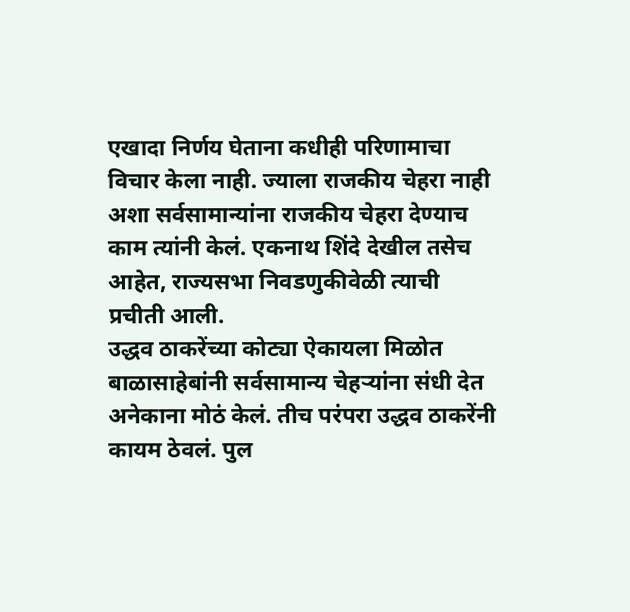एखादा निर्णय घेताना कधीही परिणामाचा विचार केला नाही. ज्याला राजकीय चेहरा नाही अशा सर्वसामान्यांना राजकीय चेहरा देण्याच काम त्यांनी केलं. एकनाथ शिंदे देखील तसेच आहेत, राज्यसभा निवडणुकीवेळी त्याची प्रचीती आली.
उद्धव ठाकरेंच्या कोट्या ऐकायला मिळोत
बाळासाहेबांनी सर्वसामान्य चेहऱ्यांना संधी देत अनेकाना मोठं केलं. तीच परंपरा उद्धव ठाकरेंनी कायम ठेवलं. पुल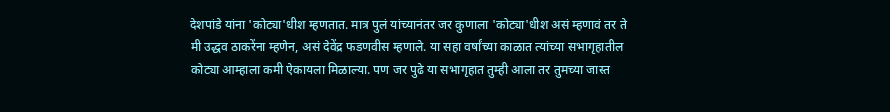देशपांडे यांना 'कोट्या'धीश म्हणतात. मात्र पुलं यांच्यानंतर जर कुणाला 'कोट्या'धीश असं म्हणावं तर ते मी उद्धव ठाकरेंना म्हणेन, असं देवेंद्र फडणवीस म्हणाले. या सहा वर्षांच्या काळात त्यांच्या सभागृहातील कोट्या आम्हाला कमी ऐकायला मिळाल्या. पण जर पुढे या सभागृहात तुम्ही आला तर तुमच्या जास्त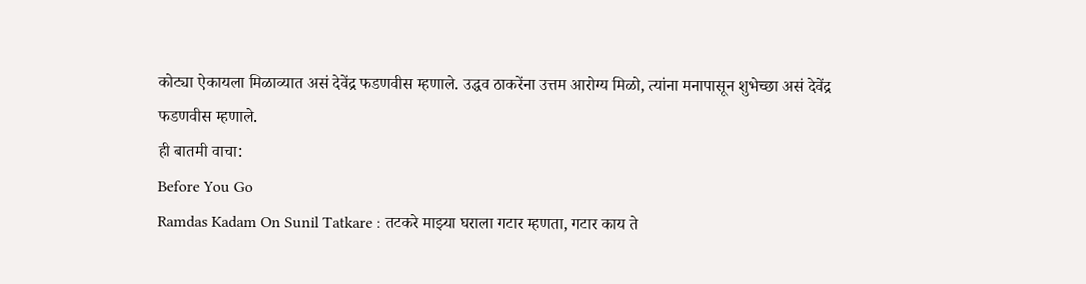कोट्या ऐकायला मिळाव्यात असं देवेंद्र फडणवीस म्हणाले. उद्धव ठाकरेंना उत्तम आरोग्य मिळो, त्यांना मनापासून शुभेच्छा असं देवेंद्र फडणवीस म्हणाले.
ही बातमी वाचा:
Before You Go
Ramdas Kadam On Sunil Tatkare : तटकरे माझ्या घराला गटार म्हणता, गटार काय ते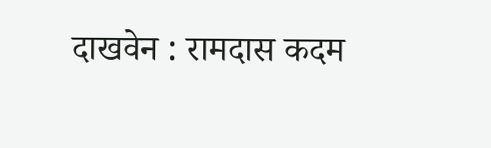दाखवेन : रामदास कदम